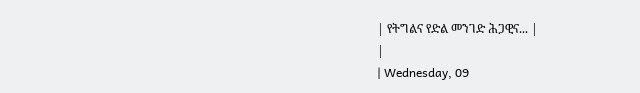| የትግልና የድል መንገድ ሕጋዊና... |
|
| Wednesday, 09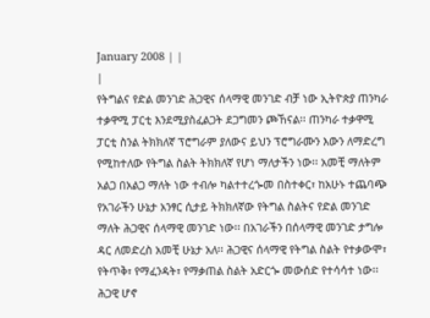January 2008 | |
|
የትግልና የድል መንገድ ሕጋዊና ሰላማዊ መንገድ ብቻ ነው ኢትዮጵያ ጠንካራ ተቃዋሚ ፓርቲ እንደሚያስፈልጋት ደጋግመን ጮኸናል፡፡ ጠንካራ ተቃዋሚ ፓርቲ ስንል ትክክለኛ ፕሮግራም ያለውና ይህን ፕሮግራሙን እውን ለማድረግ የሚከተለው የትግል ስልት ትክክለኛ የሆነ ማለታችን ነው፡፡ አመቺ ማለትም አልጋ በአልጋ ማለት ነው ተብሎ ካልተተረጐመ በስተቀር፣ ከአሁኑ ተጨባጭ የአገራችን ሁኔታ አንፃር ሲታይ ትክክለኛው የትግል ስልትና የድል መንገድ ማለት ሕጋዊና ሰላማዊ መንገድ ነው፡፡ በአገራችን በሰላማዊ መንገድ ታግሎ ዳር ለመድረስ አመቺ ሁኔታ አለ፡፡ ሕጋዊና ሰላማዊ የትግል ስልት የተቃውሞ፣ የትጥቅ፣ የማፈንዳት፣ የማቃጠል ስልት አድርጐ መውሰድ የተሳሳተ ነው፡፡ ሕጋዊ ሆኖ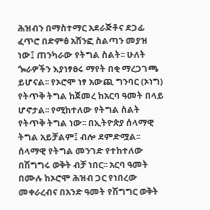ሕዝብን በማስተማር አደራጅቶና ደጋፊ ፈጥሮ በድምፅ አሸንፎ ስልጣን መያዝ ነው፤ ጠንካራው የትግል ስልት፡፡ ሁለት ጐራዎችን እያነፃፀሩ ማየት በቂ ማረጋገጫ ይሆናል፡፡ የኦሮሞ ነፃ አውጪ ግንባር (ኦነግ) የትጥቅ ትግል ከጀመረ ከአርባ ዓመት በላይ ሆኖታል፡፡ የሚከተለው የትግል ስልት የትጥቅ ትግል ነው፡፡ በኢትዮጵያ ሰላማዊ ትግል አይቻልም፤ ብሎ ደምድሟል፡፡ ሰላማዊ የትግል መንገድ የተከተለው በሽግግሩ ወቅት ብቻ ነበር፡፡ አርባ ዓመት በሙሉ ከኦሮሞ ሕዝብ ጋር የነበረው መቀራረብና በአንድ ዓመት የሽግግር ወቅት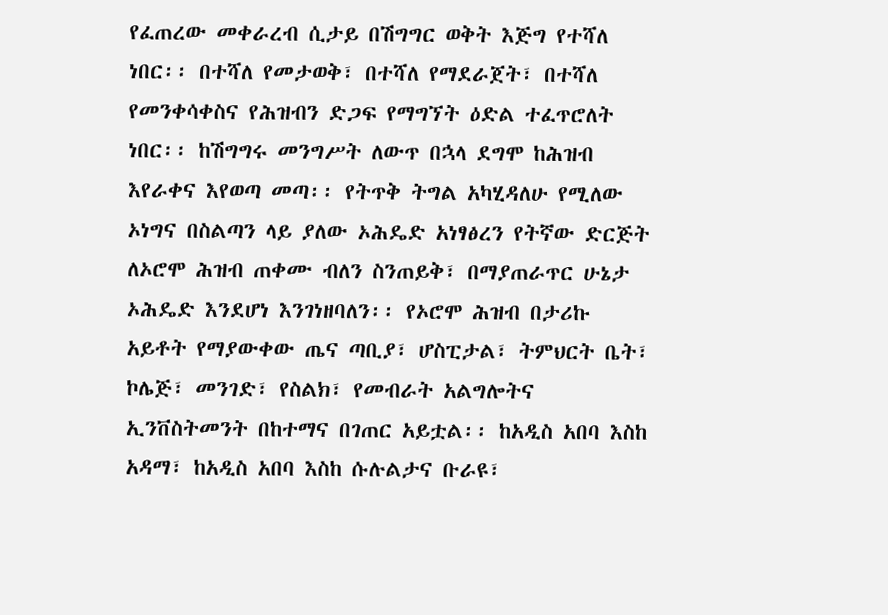የፈጠረው መቀራረብ ሲታይ በሽግግር ወቅት እጅግ የተሻለ ነበር፡፡ በተሻለ የመታወቅ፣ በተሻለ የማደራጀት፣ በተሻለ የመንቀሳቀስና የሕዝብን ድጋፍ የማግኘት ዕድል ተፈጥሮለት ነበር፡፡ ከሽግግሩ መንግሥት ለውጥ በኋላ ደግሞ ከሕዝብ እየራቀና እየወጣ መጣ፡፡ የትጥቅ ትግል አካሂዳለሁ የሚለው ኦነግና በስልጣን ላይ ያለው ኦሕዴድ አነፃፅረን የትኛው ድርጅት ለኦሮሞ ሕዝብ ጠቀሙ ብለን ስንጠይቅ፣ በማያጠራጥር ሁኔታ ኦሕዴድ እንደሆነ እንገነዘባለን፡፡ የኦሮሞ ሕዝብ በታሪኩ አይቶት የማያውቀው ጤና ጣቢያ፣ ሆስፒታል፣ ትምህርት ቤት፣ ኮሌጅ፣ መንገድ፣ የስልክ፣ የመብራት አልግሎትና ኢንቨስትመንት በከተማና በገጠር አይቷል፡፡ ከአዲስ አበባ እስከ አዳማ፣ ከአዲስ አበባ እስከ ሱሉልታና ቡራዩ፣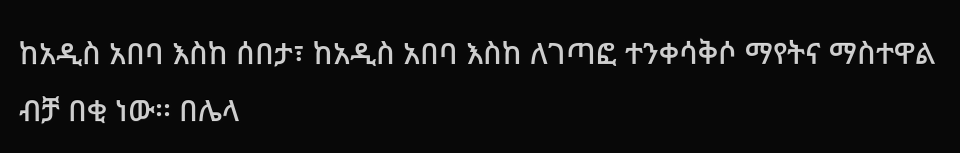ከአዲስ አበባ እስከ ሰበታ፣ ከአዲስ አበባ እስከ ለገጣፎ ተንቀሳቅሶ ማየትና ማስተዋል ብቻ በቂ ነው፡፡ በሌላ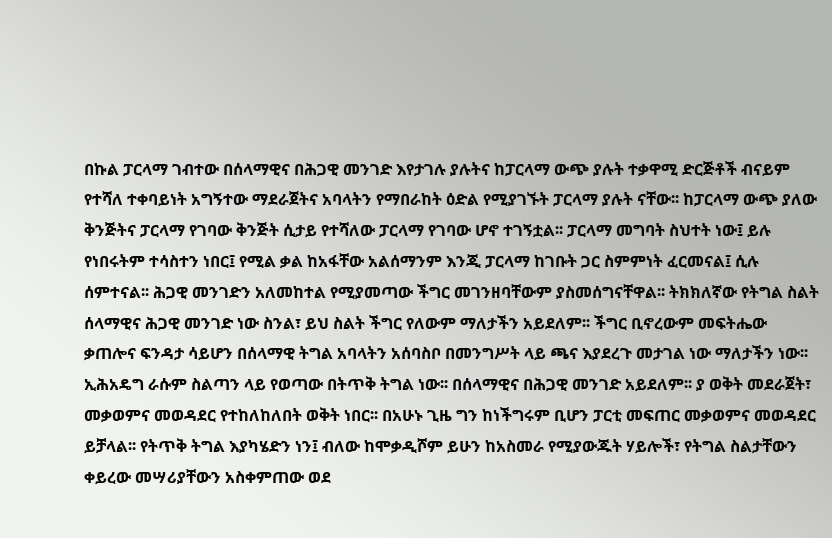በኩል ፓርላማ ገብተው በሰላማዊና በሕጋዊ መንገድ እየታገሉ ያሉትና ከፓርላማ ውጭ ያሉት ተቃዋሚ ድርጅቶች ብናይም የተሻለ ተቀባይነት አግኝተው ማደራጀትና አባላትን የማበራከት ዕድል የሚያገኙት ፓርላማ ያሉት ናቸው፡፡ ከፓርላማ ውጭ ያለው ቅንጅትና ፓርላማ የገባው ቅንጅት ሲታይ የተሻለው ፓርላማ የገባው ሆኖ ተገኝቷል፡፡ ፓርላማ መግባት ስህተት ነው፤ ይሉ የነበሩትም ተሳስተን ነበር፤ የሚል ቃል ከአፋቸው አልሰማንም እንጂ ፓርላማ ከገቡት ጋር ስምምነት ፈርመናል፤ ሲሉ ሰምተናል፡፡ ሕጋዊ መንገድን አለመከተል የሚያመጣው ችግር መገንዘባቸውም ያስመሰግናቸዋል፡፡ ትክክለኛው የትግል ስልት ሰላማዊና ሕጋዊ መንገድ ነው ስንል፣ ይህ ስልት ችግር የለውም ማለታችን አይደለም፡፡ ችግር ቢኖረውም መፍትሔው ቃጠሎና ፍንዳታ ሳይሆን በሰላማዊ ትግል አባላትን አሰባስቦ በመንግሥት ላይ ጫና እያደረጉ መታገል ነው ማለታችን ነው፡፡ ኢሕአዴግ ራሱም ስልጣን ላይ የወጣው በትጥቅ ትግል ነው፡፡ በሰላማዊና በሕጋዊ መንገድ አይደለም፡፡ ያ ወቅት መደራጀት፣ መቃወምና መወዳደር የተከለከለበት ወቅት ነበር፡፡ በአሁኑ ጊዜ ግን ከነችግሩም ቢሆን ፓርቲ መፍጠር መቃወምና መወዳደር ይቻላል፡፡ የትጥቅ ትግል እያካሄድን ነን፤ ብለው ከሞቃዲሾም ይሁን ከአስመራ የሚያውጁት ሃይሎች፣ የትግል ስልታቸውን ቀይረው መሣሪያቸውን አስቀምጠው ወደ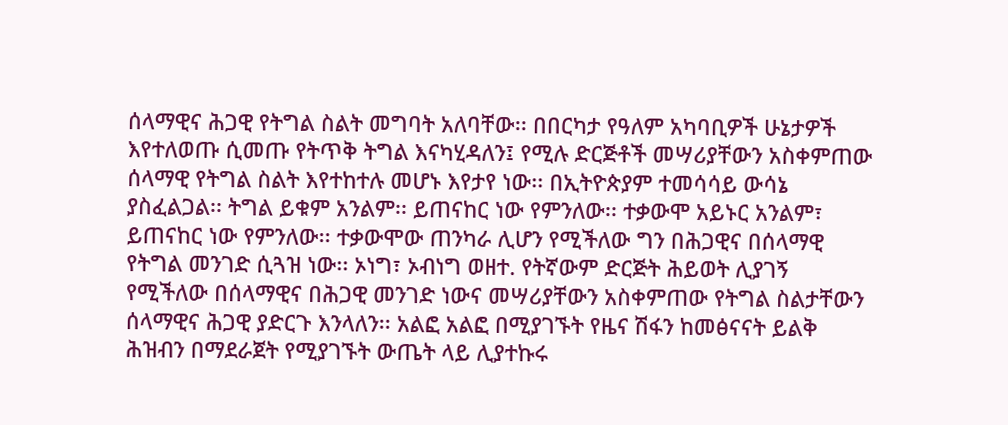ሰላማዊና ሕጋዊ የትግል ስልት መግባት አለባቸው፡፡ በበርካታ የዓለም አካባቢዎች ሁኔታዎች እየተለወጡ ሲመጡ የትጥቅ ትግል እናካሂዳለን፤ የሚሉ ድርጅቶች መሣሪያቸውን አስቀምጠው ሰላማዊ የትግል ስልት እየተከተሉ መሆኑ እየታየ ነው፡፡ በኢትዮጵያም ተመሳሳይ ውሳኔ ያስፈልጋል፡፡ ትግል ይቁም አንልም፡፡ ይጠናከር ነው የምንለው፡፡ ተቃውሞ አይኑር አንልም፣ ይጠናከር ነው የምንለው፡፡ ተቃውሞው ጠንካራ ሊሆን የሚችለው ግን በሕጋዊና በሰላማዊ የትግል መንገድ ሲጓዝ ነው፡፡ ኦነግ፣ ኦብነግ ወዘተ. የትኛውም ድርጅት ሕይወት ሊያገኝ የሚችለው በሰላማዊና በሕጋዊ መንገድ ነውና መሣሪያቸውን አስቀምጠው የትግል ስልታቸውን ሰላማዊና ሕጋዊ ያድርጉ እንላለን፡፡ አልፎ አልፎ በሚያገኙት የዜና ሽፋን ከመፅናናት ይልቅ ሕዝብን በማደራጀት የሚያገኙት ውጤት ላይ ሊያተኩሩ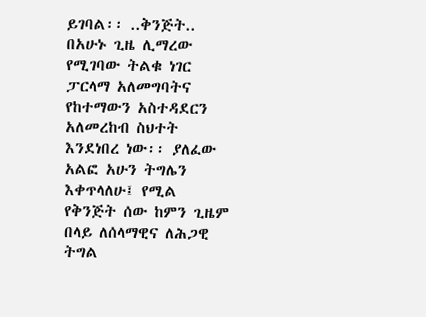ይገባል፡፡ ..ቅንጅት.. በአሁኑ ጊዜ ሊማረው የሚገባው ትልቁ ነገር ፓርላማ አለመግባትና የከተማውን አስተዳደርን አለመረከብ ስህተት እንደነበረ ነው፡፡ ያለፈው አልፎ አሁን ትግሌን እቀጥላለሁ፤ የሚል የቅንጅት ሰው ከምን ጊዜም በላይ ለሰላማዊና ለሕጋዊ ትግል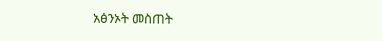አፅንኦት መስጠት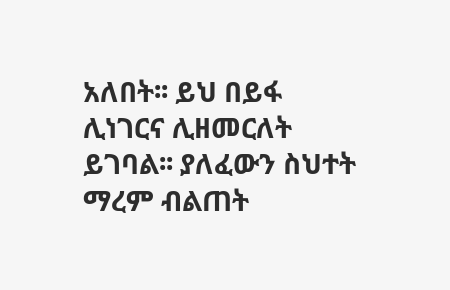አለበት፡፡ ይህ በይፋ ሊነገርና ሊዘመርለት ይገባል፡፡ ያለፈውን ስህተት ማረም ብልጠት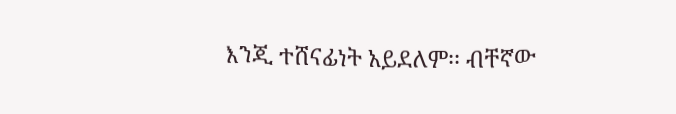እንጂ ተሸናፊነት አይደለም፡፡ ብቸኛው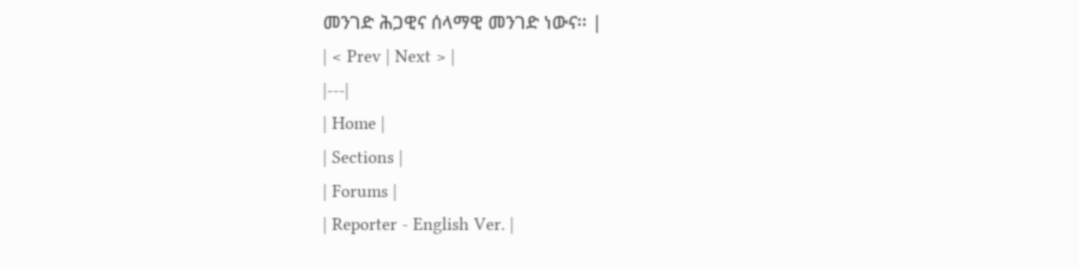መንገድ ሕጋዊና ሰላማዊ መንገድ ነውና፡፡ |
| < Prev | Next > |
|---|
| Home |
| Sections |
| Forums |
| Reporter - English Ver. |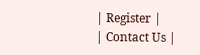| Register |
| Contact Us |